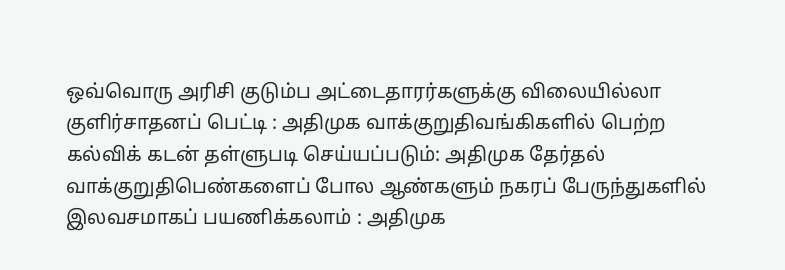ஒவ்வொரு அரிசி குடும்ப அட்டைதாரர்களுக்கு விலையில்லா குளிர்சாதனப் பெட்டி : அதிமுக வாக்குறுதிவங்கிகளில் பெற்ற கல்விக் கடன் தள்ளுபடி செய்யப்படும்: அதிமுக தேர்தல் வாக்குறுதிபெண்களைப் போல ஆண்களும் நகரப் பேருந்துகளில் இலவசமாகப் பயணிக்கலாம் : அதிமுக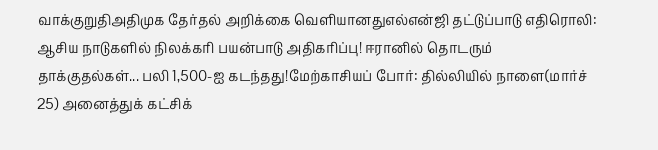வாக்குறுதிஅதிமுக தேர்தல் அறிக்கை வெளியானதுஎல்என்ஜி தட்டுப்பாடு எதிரொலி: ஆசிய நாடுகளில் நிலக்கரி பயன்பாடு அதிகரிப்பு! ஈரானில் தொடரும் தாக்குதல்கள்... பலி 1,500-ஐ கடந்தது!மேற்காசியப் போர்: தில்லியில் நாளை(மார்ச் 25) அனைத்துக் கட்சிக்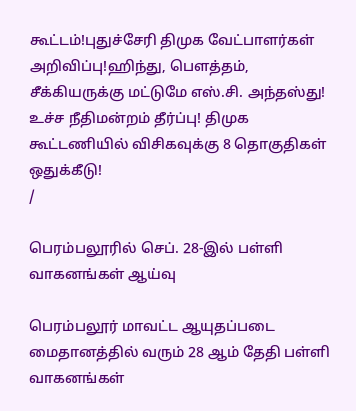கூட்டம்!புதுச்சேரி திமுக வேட்பாளர்கள் அறிவிப்பு!ஹிந்து, பெளத்தம், சீக்கியருக்கு மட்டுமே எஸ்.சி. அந்தஸ்து! உச்ச நீதிமன்றம் தீர்ப்பு! திமுக கூட்டணியில் விசிகவுக்கு 8 தொகுதிகள் ஒதுக்கீடு!
/

பெரம்பலூரில் செப். 28-இல் பள்ளி வாகனங்கள் ஆய்வு

பெரம்பலூர் மாவட்ட ஆயுதப்படை மைதானத்தில் வரும் 28 ஆம் தேதி பள்ளி வாகனங்கள்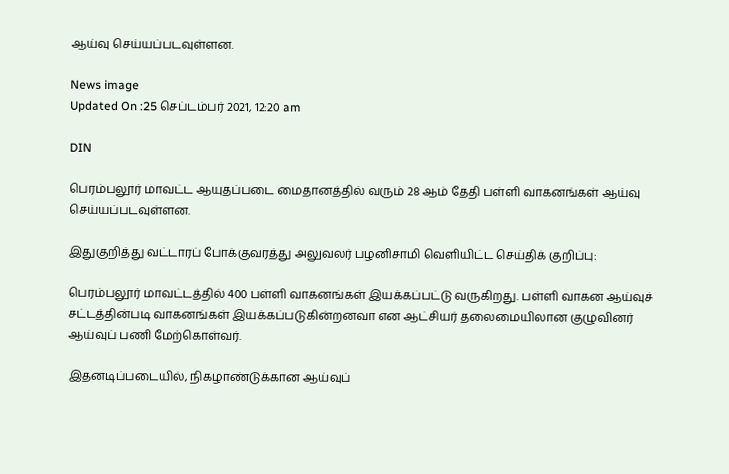ஆய்வு செய்யப்படவுள்ளன.

News image
Updated On :25 செப்டம்பர் 2021, 12:20 am

DIN

பெரம்பலூர் மாவட்ட ஆயுதப்படை மைதானத்தில் வரும் 28 ஆம் தேதி பள்ளி வாகனங்கள் ஆய்வு செய்யப்படவுள்ளன.

இதுகுறித்து வட்டாரப் போக்குவரத்து அலுவலர் பழனிசாமி வெளியிட்ட செய்திக் குறிப்பு:

பெரம்பலூர் மாவட்டத்தில் 400 பள்ளி வாகனங்கள் இயக்கப்பட்டு வருகிறது. பள்ளி வாகன ஆய்வுச் சட்டத்தின்படி வாகனங்கள் இயக்கப்படுகின்றனவா என ஆட்சியர் தலைமையிலான குழுவினர் ஆய்வுப் பணி மேற்கொள்வர்.

இதனடிப்படையில், நிகழாண்டுக்கான ஆய்வுப்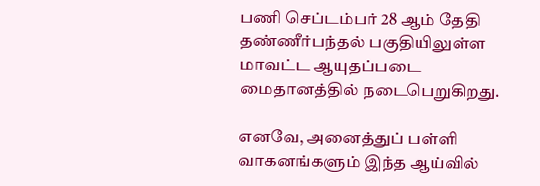பணி செப்டம்பர் 28 ஆம் தேதி தண்ணீர்பந்தல் பகுதியிலுள்ள மாவட்ட ஆயுதப்படை மைதானத்தில் நடைபெறுகிறது.

எனவே, அனைத்துப் பள்ளி வாகனங்களும் இந்த ஆய்வில்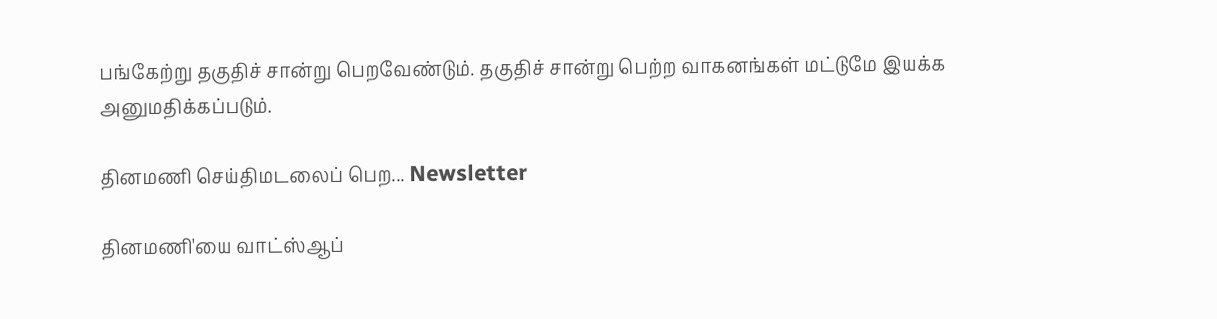பங்கேற்று தகுதிச் சான்று பெறவேண்டும். தகுதிச் சான்று பெற்ற வாகனங்கள் மட்டுமே இயக்க அனுமதிக்கப்படும்.

தினமணி செய்திமடலைப் பெற... Newsletter

தினமணி'யை வாட்ஸ்ஆப்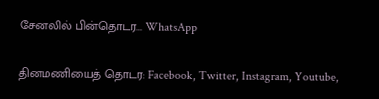சேனலில் பின்தொடர... WhatsApp

தினமணியைத் தொடர: Facebook, Twitter, Instagram, Youtube,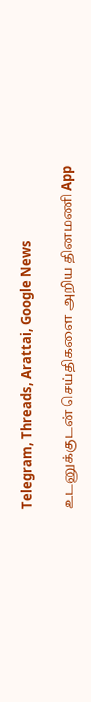Telegram, Threads, Arattai, Google News

உடனுக்குடன் செய்திகளை அறிய தினமணி App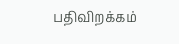பதிவிறக்கம்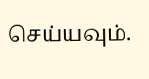செய்யவும்.